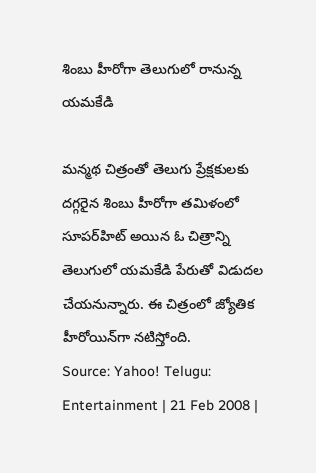శింబు హీరోగా తెలుగులో రానున్న యమకేడి

మన్మథ చిత్రంతో తెలుగు ప్రేక్షకులకు దగ్గరైన శింబు హీరోగా తమిళంలో సూపర్‌హిట్ అయిన ఓ చిత్రాన్ని తెలుగులో యమకేడి పేరుతో విడుదల చేయనున్నారు. ఈ చిత్రంలో జ్యోతిక హీరోయిన్‌గా నటిస్తోంది.
Source: Yahoo! Telugu: Entertainment | 21 Feb 2008 |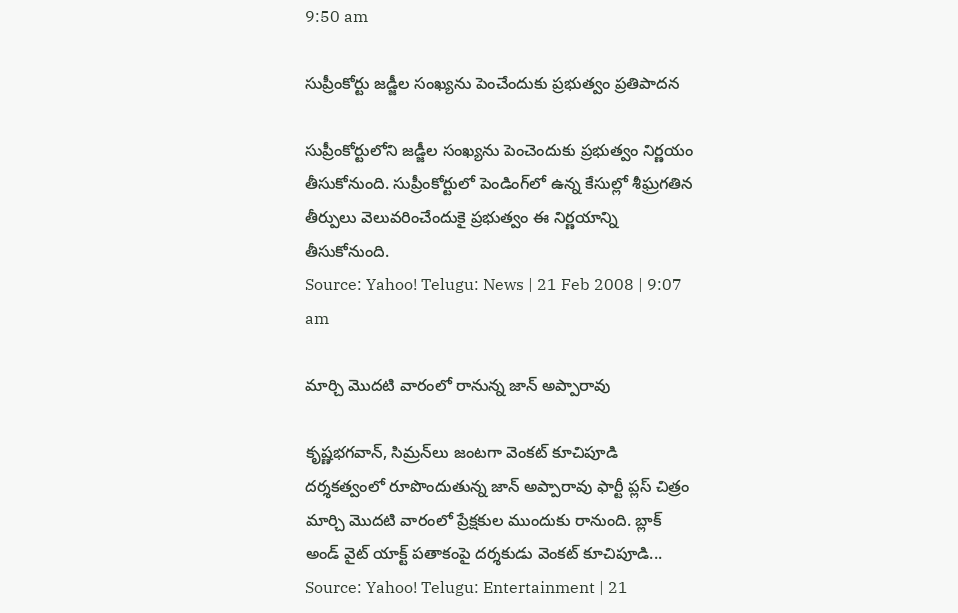9:50 am

సుప్రీంకోర్టు జడ్జీల సంఖ్యను పెంచేందుకు ప్రభుత్వం ప్రతిపాదన

సుప్రీంకోర్టులోని జడ్జీల సంఖ్యను పెంచెందుకు ప్రభుత్వం నిర్ణయం తీసుకోనుంది. సుప్రీంకోర్టులో పెండింగ్‌లో ఉన్న కేసుల్లో శీఘ్రగతిన తీర్పులు వెలువరించేందుకై ప్రభుత్వం ఈ నిర్ణయాన్ని తీసుకోనుంది.
Source: Yahoo! Telugu: News | 21 Feb 2008 | 9:07 am

మార్చి మొదటి వారంలో రానున్న జాన్ అప్పారావు

కృష్ణభగవాన్, సిమ్రన్‌లు జంటగా వెంకట్ కూచిపూడి దర్శకత్వంలో రూపొందుతున్న జాన్ అప్పారావు ఫార్టీ ప్లస్ చిత్రం మార్చి మొదటి వారంలో ప్రేక్షకుల ముందుకు రానుంది. బ్లాక్ అండ్ వైట్ యాక్ట్ పతాకంపై దర్శకుడు వెంకట్ కూచిపూడి...
Source: Yahoo! Telugu: Entertainment | 21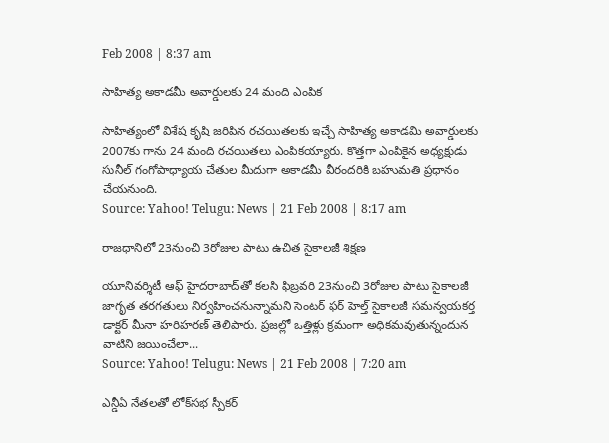Feb 2008 | 8:37 am

సాహిత్య అకాడమీ అవార్డులకు 24 మంది ఎంపిక

సాహిత్యంలో విశేష కృషి జరిపిన రచయితలకు ఇచ్చే సాహిత్య అకాడమి అవార్డులకు 2007కు గాను 24 మంది రచయితలు ఎంపికయ్యారు. కొత్తగా ఎంపికైన అధ్యక్షుడు సునీల్ గంగోపాధ్యాయ చేతుల మీదుగా అకాడమీ వీరందరికి బహుమతి ప్రధానం చేయనుంది.
Source: Yahoo! Telugu: News | 21 Feb 2008 | 8:17 am

రాజధానిలో 23నుంచి 3రోజుల పాటు ఉచిత సైకాలజీ శిక్షణ

యూనివర్శిటీ ఆఫ్ హైదరాబాద్‌తో కలసి ఫిబ్రవరి 23నుంచి 3రోజుల పాటు సైకాలజీ జాగృత తరగతులు నిర్వహించనున్నామని సెంటర్ ఫర్ హెల్త్ సైకాలజీ సమన్వయకర్త డాక్టర్ మీనా హరిహరణ్ తెలిపారు. ప్రజల్లో ఒత్తిళ్లు క్రమంగా అధికమవుతున్నందున వాటిని జయించేలా...
Source: Yahoo! Telugu: News | 21 Feb 2008 | 7:20 am

ఎన్డీఏ నేతలతో లోక్‌సభ స్పీకర్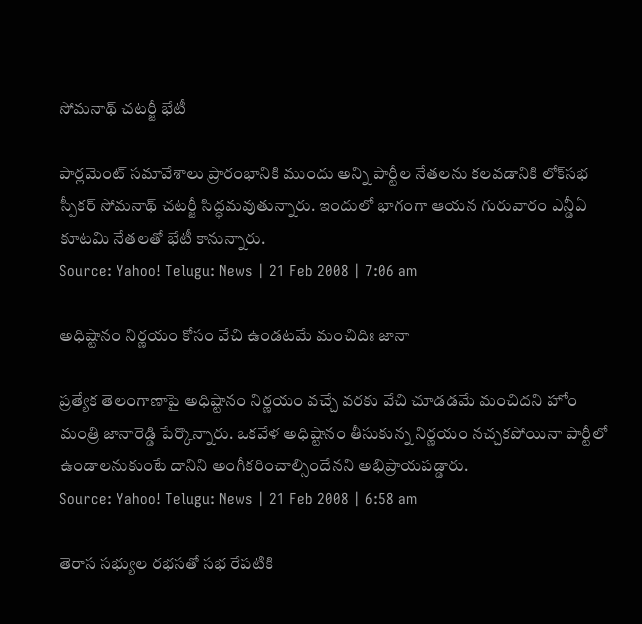సోమనాథ్ చటర్జీ భేటీ

పార్లమెంట్ సమావేశాలు ప్రారంభానికి ముందు అన్ని పార్టీల నేతలను కలవడానికి లోక్‌సభ స్పీకర్ సోమనాథ్ చటర్జీ సిద్ధమవుతున్నారు. ఇందులో భాగంగా ఆయన గురువారం ఎన్డీఏ కూటమి నేతలతో భేటీ కానున్నారు.
Source: Yahoo! Telugu: News | 21 Feb 2008 | 7:06 am

అధిష్టానం నిర్ణయం కోసం వేచి ఉండటమే మంచిదిః జానా

ప్రత్యేక తెలంగాణాపై అధిష్టానం నిర్ణయం వచ్చే వరకు వేచి చూడడమే మంచిదని హోం మంత్రి జానారెడ్డి పేర్కొన్నారు. ఒకవేళ అధిష్టానం తీసుకున్న నిర్ణయం నచ్చకపోయినా పార్టీలో ఉండాలనుకుంటే దానిని అంగీకరించాల్సిందేనని అభిప్రాయపడ్డారు.
Source: Yahoo! Telugu: News | 21 Feb 2008 | 6:58 am

తెరాస సభ్యుల రభసతో సభ రేపటికి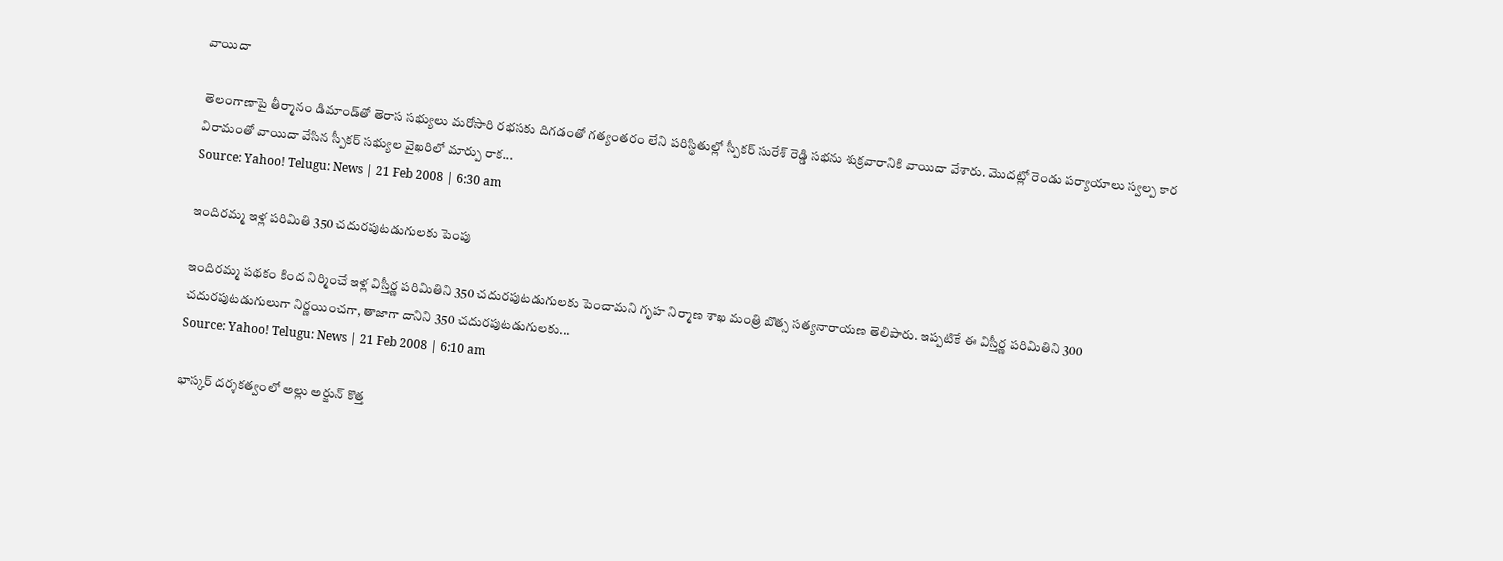వాయిదా

తెలంగాణాపై తీర్మానం డిమాండ్‌తో తెరాస సభ్యులు మరోసారి రభసకు దిగడంతో గత్యంతరం లేని పరిస్థితుల్లో స్పీకర్ సురేశ్ రెడ్డి సభను శుక్రవారానికి వాయిదా వేశారు. మొదట్లో రెండు పర్యాయాలు స్వల్ప కార విరామంతో వాయిదా వేసిన స్పీకర్ సభ్యుల వైఖరిలో మార్పు రాక...
Source: Yahoo! Telugu: News | 21 Feb 2008 | 6:30 am

ఇందిరమ్మ ఇళ్ల పరిమితి 350 చదురపుటడుగులకు పెంపు

ఇందిరమ్మ పథకం కింద నిర్మించే ఇళ్ల విస్తీర్ణ పరిమితిని 350 చదురపుటడుగులకు పెంచామని గృహ నిర్మాణ శాఖ మంత్రి బొత్స సత్యనారాయణ తెలిపారు. ఇప్పటికే ఈ విస్తీర్ణ పరిమితిని 300 చదురపుటడుగులుగా నిర్ణయించగా, తాజాగా దానిని 350 చదురపుటడుగులకు...
Source: Yahoo! Telugu: News | 21 Feb 2008 | 6:10 am

భాస్కర్ దర్శకత్వంలో అల్లు అర్జున్ కొత్త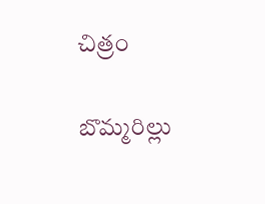చిత్రం

బొమ్మరిల్లు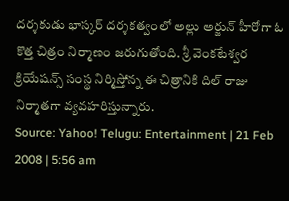దర్శకుడు భాస్కర్ దర్శకత్వంలో అల్లు అర్జున్ హీరోగా ఓ కొత్త చిత్రం నిర్మాణం జరుగుతోంది. శ్రీ వెంకటేశ్వర క్రియేషన్స్ సంస్థ నిర్మిస్తోన్న ఈ చిత్రానికి దిల్ రాజు నిర్మాతగా వ్యవహరిస్తున్నారు.
Source: Yahoo! Telugu: Entertainment | 21 Feb 2008 | 5:56 am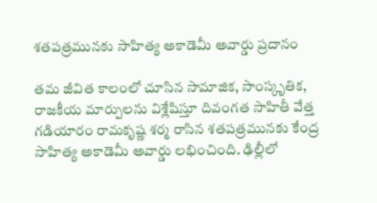శతపత్రమునకు సాహిత్య అకాడెమీ అవార్డు ప్రదానం

తమ జీవిత కాలంలో చూసిన సామాజిక, సాంస్కృతిక, రాజకీయ మార్పులను విశ్లేషిస్తూ దివంగత సాహితీ వేత్త గడియారం రామకృష్ణ శర్మ రాసిన శతపత్రమునకు కేంద్ర సాహిత్య అకాడెమీ అవార్డు లభించింది. ఢిల్లీలో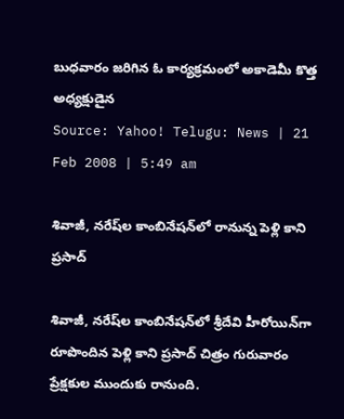బుధవారం జరిగిన ఓ కార్యక్రమంలో అకాడెమీ కొత్త అధ్యక్షుడైన
Source: Yahoo! Telugu: News | 21 Feb 2008 | 5:49 am

శివాజీ, నరేష్‌ల కాంబినేషన్‌లో రానున్న పెళ్లి కాని ప్రసాద్

శివాజీ, నరేష్‌ల కాంబినేషన్‌లో శ్రీదేవి హీరోయిన్‌గా రూపొందిన పెళ్లి కాని ప్రసాద్ చిత్రం గురువారం ప్రేక్షకుల ముందుకు రానుంది.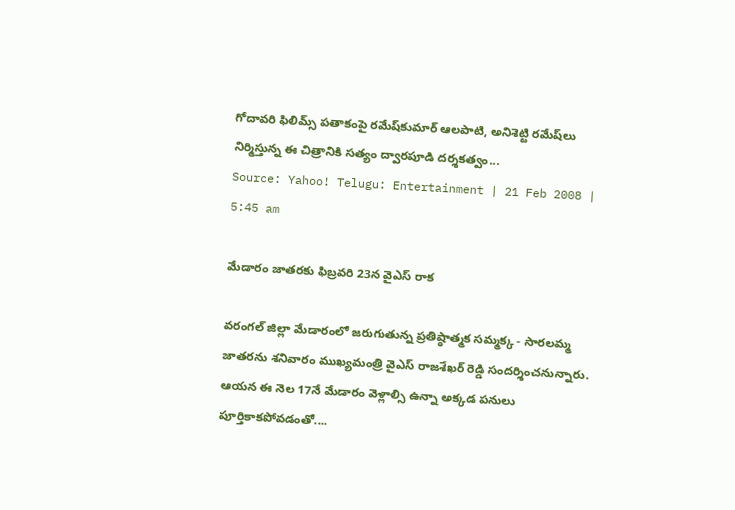గోదావరి ఫిలిమ్స్ పతాకంపై రమేష్‌కుమార్ ఆలపాటి, అనిశెట్టి రమేష్‌లు నిర్మిస్తున్న ఈ చిత్రానికి సత్యం ద్వారపూడి దర్శకత్వం...
Source: Yahoo! Telugu: Entertainment | 21 Feb 2008 | 5:45 am

మేడారం జాతరకు ఫిబ్రవరి 23న వైఎస్ రాక

వరంగల్ జిల్లా మేడారంలో జరుగుతున్న ప్రతిష్ఠాత్మక సమ్మక్క - సారలమ్మ జాతరను శనివారం ముఖ్యమంత్రి వైఎస్ రాజశేఖర్ రెడ్డి సందర్శించనున్నారు. ఆయన ఈ నెల 17నే మేడారం వెళ్లాల్సి ఉన్నా అక్కడ పనులు పూర్తికాకపోవడంతో....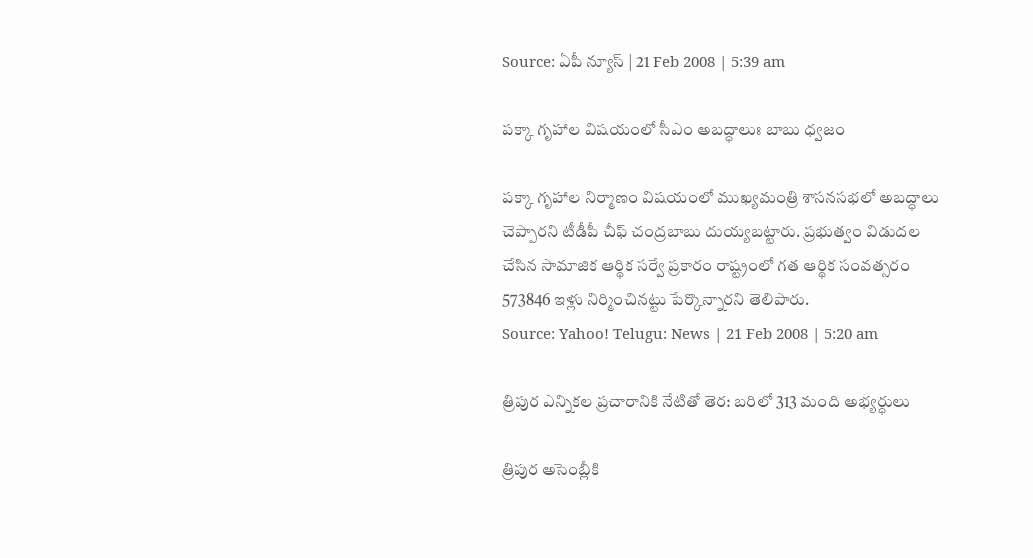Source: ఏపీ న్యూస్ | 21 Feb 2008 | 5:39 am

పక్కా గృహాల విషయంలో సీఎం అబద్ధాలుః బాబు ధ్వజం

పక్కా గృహాల నిర్మాణం విషయంలో ముఖ్యమంత్రి శాసనసభలో అబద్ధాలు చెప్పారని టీడీపీ చీఫ్ చంద్రబాబు దుయ్యబట్టారు. ప్రభుత్వం విడుదల చేసిన సామాజిక ఆర్థిక సర్వే ప్రకారం రాష్ట్రంలో గత ఆర్థిక సంవత్సరం 573846 ఇళ్లు నిర్మించినట్టు పేర్కొన్నారని తెలిపారు.
Source: Yahoo! Telugu: News | 21 Feb 2008 | 5:20 am

త్రిపుర ఎన్నికల ప్రచారానికి నేటితో తెర: బరిలో 313 మంది అభ్యర్ధులు

త్రిపుర అసెంబ్లీకి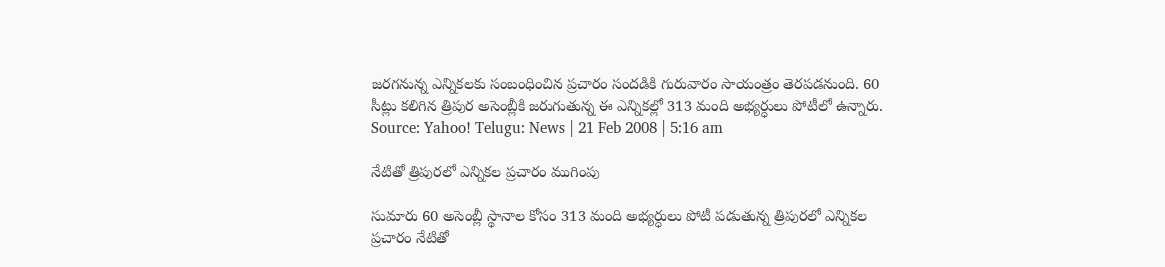జరగనున్న ఎన్నికలకు సంబంధించిన ప్రచారం సందడికి గురువారం సాయంత్రం తెరపడనుంది. 60 సీట్లు కలిగిన త్రిపుర అసెంబ్లీకి జరుగుతున్న ఈ ఎన్నికల్లో 313 మంది అభ్యర్ధులు పోటీలో ఉన్నారు.
Source: Yahoo! Telugu: News | 21 Feb 2008 | 5:16 am

నేటితో త్రిపురలో ఎన్నికల ప్రచారం ముగింపు

సుమారు 60 అసెంబ్లీ స్థానాల కోసం 313 మంది అభ్యర్ధులు పోటీ పడుతున్న త్రిపురలో ఎన్నికల ప్రచారం నేటితో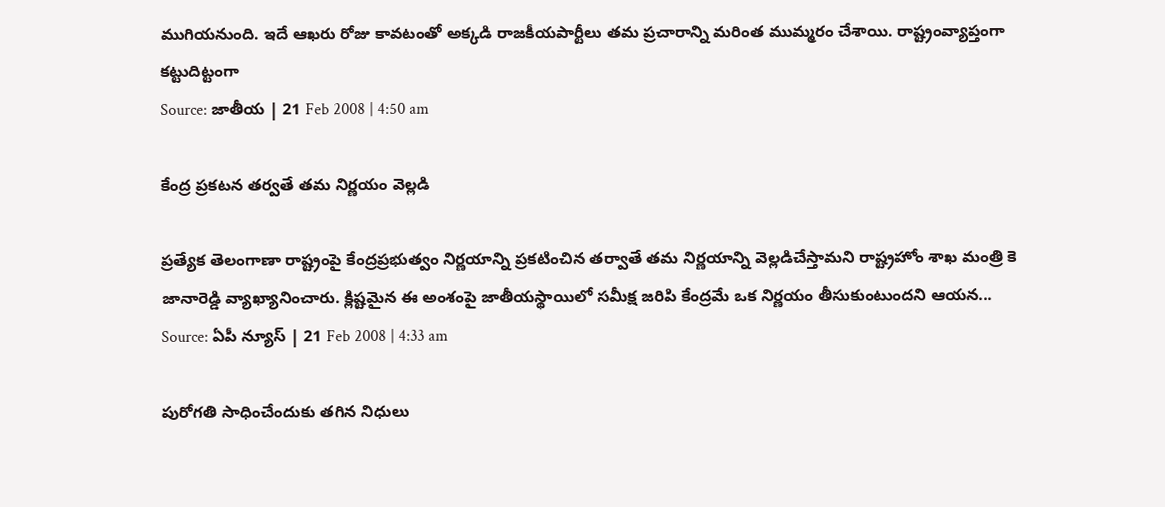ముగియనుంది. ఇదే ఆఖరు రోజు కావటంతో అక్కడి రాజకీయపార్టీలు తమ ప్రచారాన్ని మరింత ముమ్మరం చేశాయి. రాష్ట్రంవ్యాప్తంగా కట్టుదిట్టంగా
Source: జాతీయ | 21 Feb 2008 | 4:50 am

కేంద్ర ప్రకటన తర్వతే తమ నిర్ణయం వెల్లడి

ప్రత్యేక తెలంగాణా రాష్ట్రంపై కేంద్రప్రభుత్వం నిర్ణయాన్ని ప్రకటించిన తర్వాతే తమ నిర్ణయాన్ని వెల్లడిచేస్తామని రాష్ట్రహోం శాఖ మంత్రి కె జానారెడ్డి వ్యాఖ్యానించారు. క్లిష్టమైన ఈ అంశంపై జాతీయస్థాయిలో సమీక్ష జరిపి కేంద్రమే ఒక నిర్ణయం తీసుకుంటుందని ఆయన...
Source: ఏపీ న్యూస్ | 21 Feb 2008 | 4:33 am

పురోగతి సాధించేందుకు తగిన నిధులు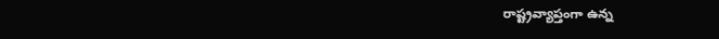రాష్ట్రవ్యాప్తంగా ఉన్న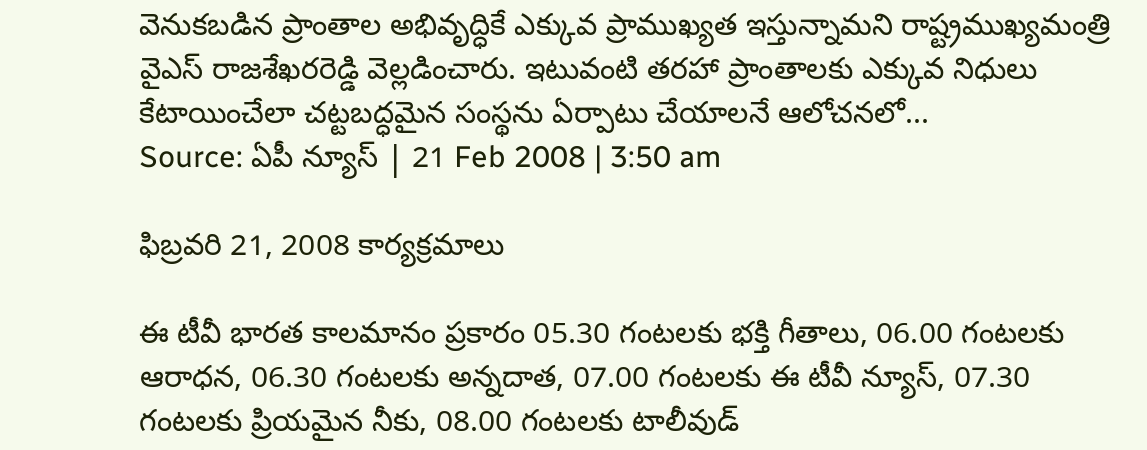వెనుకబడిన ప్రాంతాల అభివృద్ధికే ఎక్కువ ప్రాముఖ్యత ఇస్తున్నామని రాష్ట్రముఖ్యమంత్రి వైఎస్ రాజశేఖరరెడ్డి వెల్లడించారు. ఇటువంటి తరహా ప్రాంతాలకు ఎక్కువ నిధులు కేటాయించేలా చట్టబద్ధమైన సంస్థను ఏర్పాటు చేయాలనే ఆలోచనలో...
Source: ఏపీ న్యూస్ | 21 Feb 2008 | 3:50 am

ఫిబ్రవరి 21, 2008 కార్యక్రమాలు

ఈ టీవీ భారత కాలమానం ప్రకారం 05.30 గంటలకు భక్తి గీతాలు, 06.00 గంటలకు ఆరాధన, 06.30 గంటలకు అన్నదాత, 07.00 గంటలకు ఈ టీవీ న్యూస్, 07.30 గంటలకు ప్రియమైన నీకు, 08.00 గంటలకు టాలీవుడ్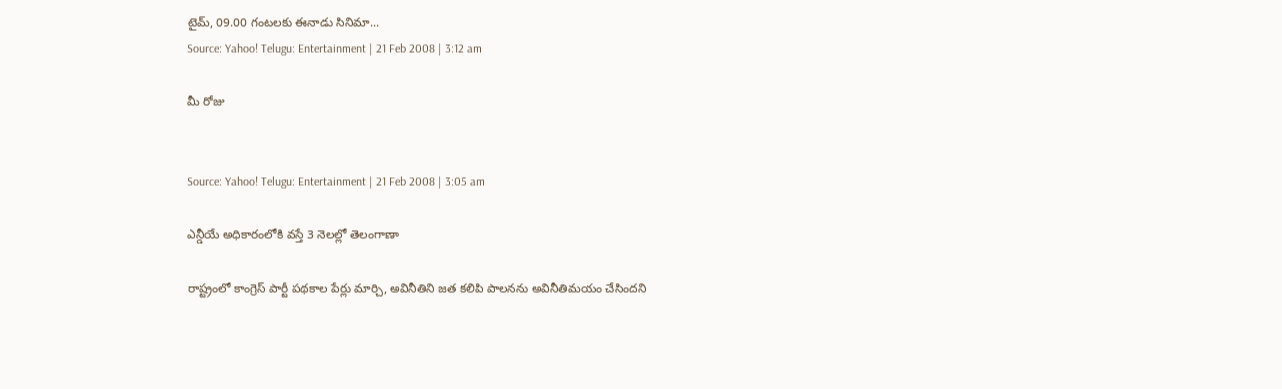టైమ్, 09.00 గంటలకు ఈనాడు సినిమా...
Source: Yahoo! Telugu: Entertainment | 21 Feb 2008 | 3:12 am

మీ రోజు


Source: Yahoo! Telugu: Entertainment | 21 Feb 2008 | 3:05 am

ఎన్డీయే అధికారంలోకి వస్తే 3 నెలల్లో తెలంగాణా

రాష్ట్రంలో కాంగ్రెస్ పార్టీ పథకాల పేర్లు మార్చి, అవినీతిని జత కలిపి పాలనను అవినీతిమయం చేసిందని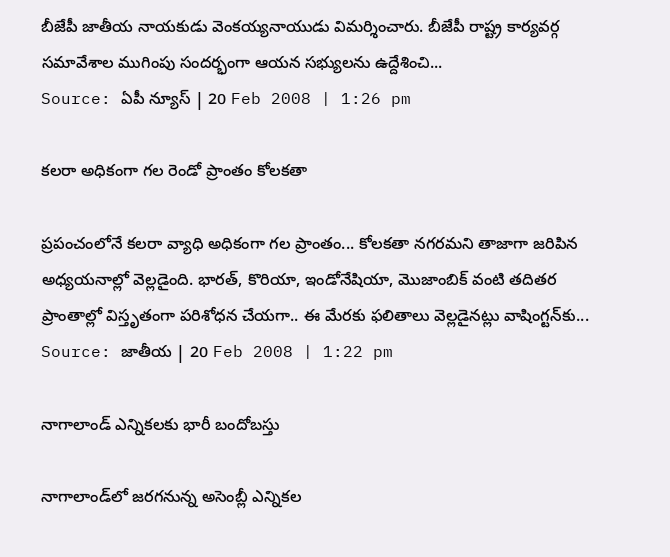బీజేపీ జాతీయ నాయకుడు వెంకయ్యనాయుడు విమర్శించారు. బీజేపీ రాష్ట్ర కార్యవర్గ సమావేశాల ముగింపు సందర్భంగా ఆయన సభ్యులను ఉద్దేశించి...
Source: ఏపీ న్యూస్ | 20 Feb 2008 | 1:26 pm

కలరా అధికంగా గల రెండో ప్రాంతం కోలకతా

ప్రపంచంలోనే కలరా వ్యాధి అధికంగా గల ప్రాంతం... కోలకతా నగరమని తాజాగా జరిపిన అధ్యయనాల్లో వెల్లడైంది. భారత్, కొరియా, ఇండోనేషియా, మొజాంబిక్ వంటి తదితర ప్రాంతాల్లో విస్తృతంగా పరిశోధన చేయగా.. ఈ మేరకు ఫలితాలు వెల్లడైనట్లు వాషింగ్టన్‌కు...
Source: జాతీయ | 20 Feb 2008 | 1:22 pm

నాగాలాండ్‌ ఎన్నికలకు భారీ బందోబస్తు

నాగాలాండ్‌లో జరగనున్న అసెంబ్లీ ఎన్నికల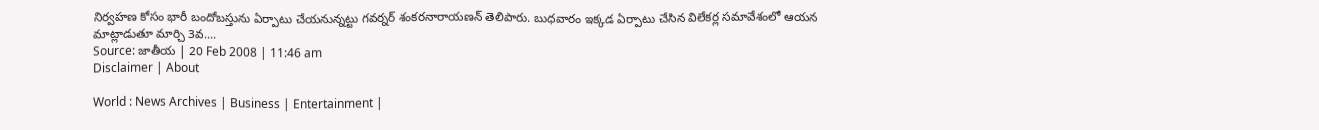నిర్వహణ కోసం భారీ బందోబస్తును ఏర్పాటు చేయనున్నట్టు గవర్నర్ శంకరనారాయణన్ తెలిపారు. బుధవారం ఇక్కడ ఏర్పాటు చేసిన విలేకర్ల సమావేశంలో ఆయన మాట్లాడుతూ మార్చి 3వ....
Source: జాతీయ | 20 Feb 2008 | 11:46 am
Disclaimer | About

World : News Archives | Business | Entertainment |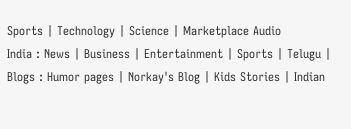Sports | Technology | Science | Marketplace Audio
India : News | Business | Entertainment | Sports | Telugu |
Blogs : Humor pages | Norkay's Blog | Kids Stories | Indian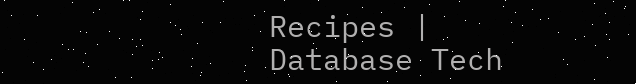Recipes | Database Tech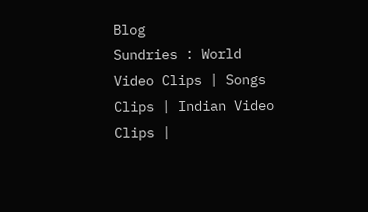Blog
Sundries : World Video Clips | Songs Clips | Indian Video Clips |